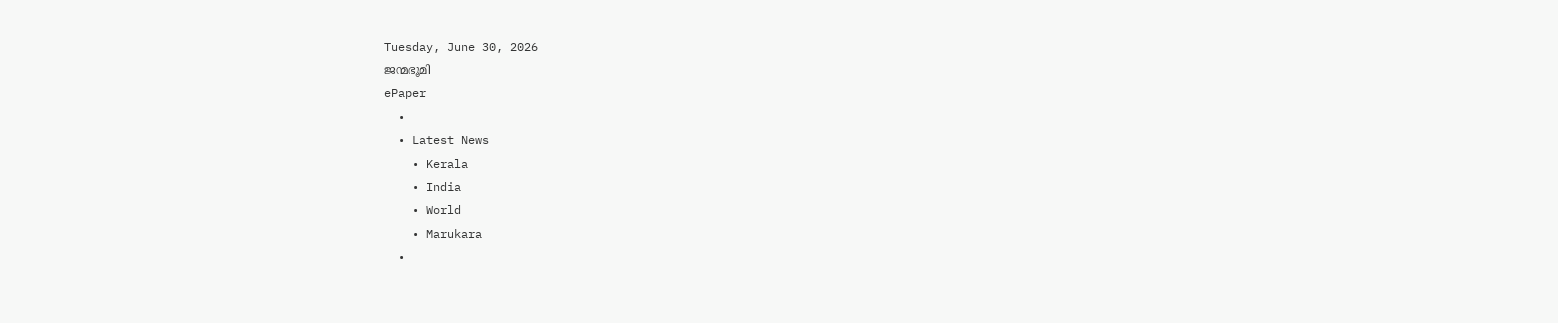Tuesday, June 30, 2026
ജന്മഭൂമി
ePaper
  •
  • Latest News
    • Kerala
    • India
    • World
    • Marukara
  •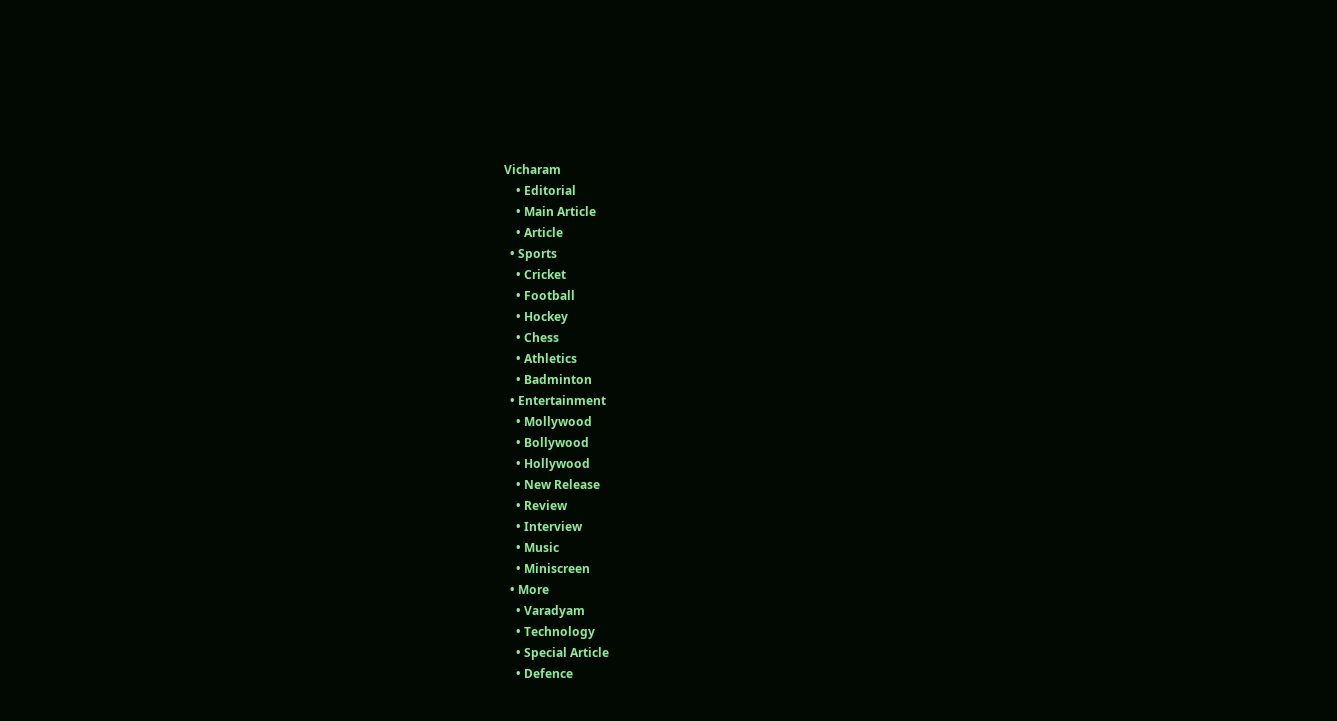Vicharam
    • Editorial
    • Main Article
    • Article
  • Sports
    • Cricket
    • Football
    • Hockey
    • Chess
    • Athletics
    • Badminton
  • Entertainment
    • Mollywood
    • Bollywood
    • Hollywood
    • New Release
    • Review
    • Interview
    • Music
    • Miniscreen
  • More
    • Varadyam
    • Technology
    • Special Article
    • Defence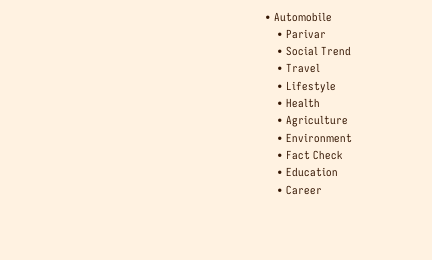• Automobile
    • Parivar
    • Social Trend
    • Travel
    • Lifestyle
    • Health
    • Agriculture
    • Environment
    • Fact Check
    • Education
    • Career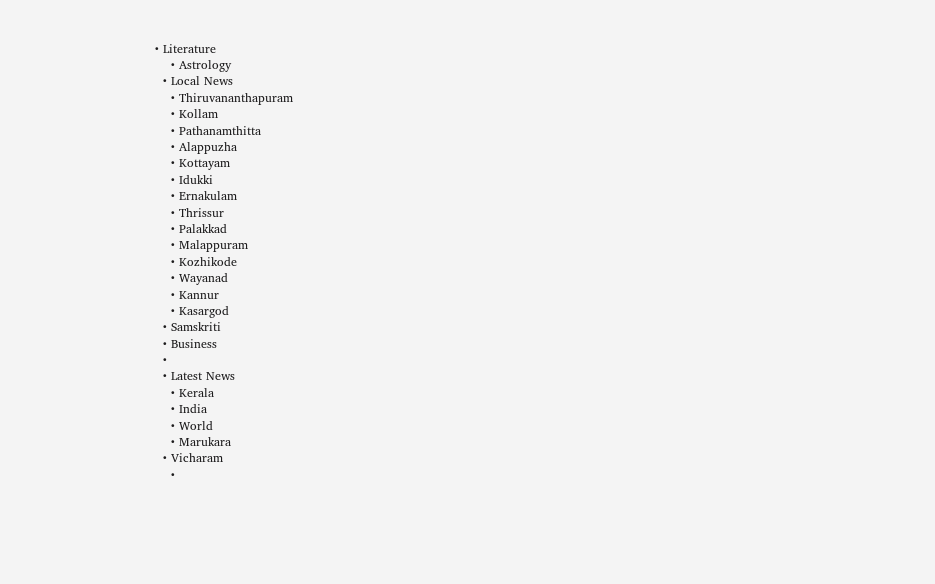• Literature
    • Astrology
  • Local News
    • Thiruvananthapuram
    • Kollam
    • Pathanamthitta
    • Alappuzha
    • Kottayam
    • Idukki
    • Ernakulam
    • Thrissur
    • Palakkad
    • Malappuram
    • Kozhikode
    • Wayanad
    • Kannur
    • Kasargod
  • Samskriti
  • Business
  •
  • Latest News
    • Kerala
    • India
    • World
    • Marukara
  • Vicharam
    •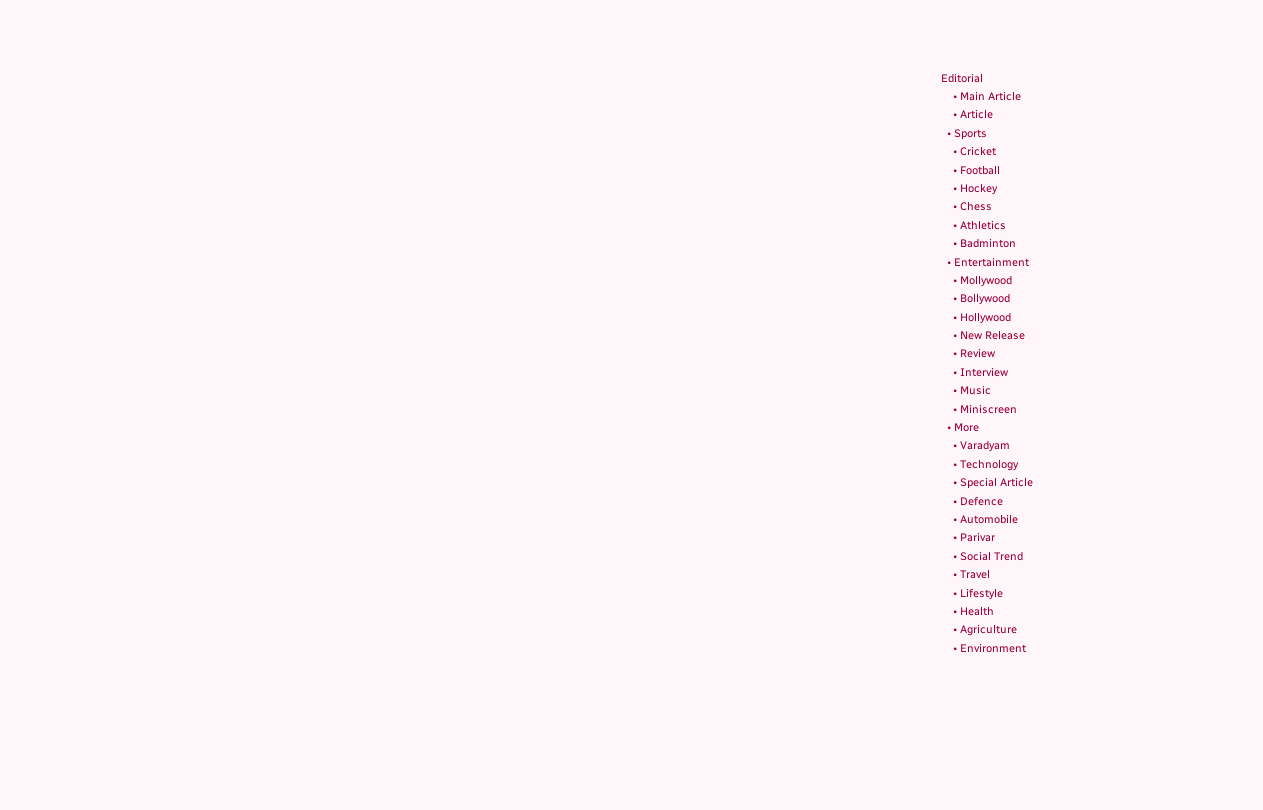Editorial
    • Main Article
    • Article
  • Sports
    • Cricket
    • Football
    • Hockey
    • Chess
    • Athletics
    • Badminton
  • Entertainment
    • Mollywood
    • Bollywood
    • Hollywood
    • New Release
    • Review
    • Interview
    • Music
    • Miniscreen
  • More
    • Varadyam
    • Technology
    • Special Article
    • Defence
    • Automobile
    • Parivar
    • Social Trend
    • Travel
    • Lifestyle
    • Health
    • Agriculture
    • Environment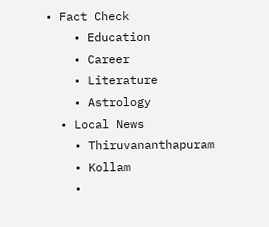• Fact Check
    • Education
    • Career
    • Literature
    • Astrology
  • Local News
    • Thiruvananthapuram
    • Kollam
    •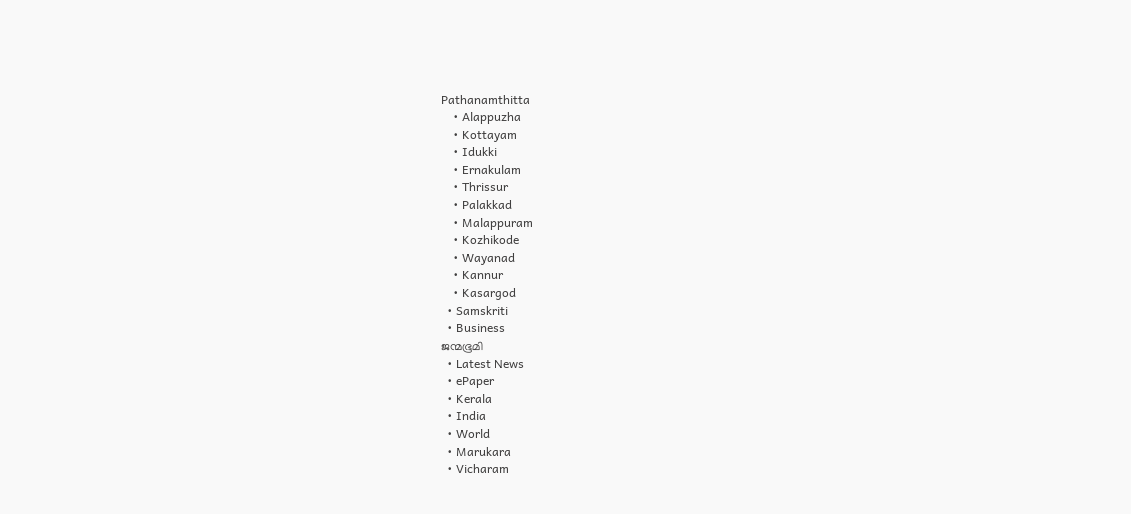Pathanamthitta
    • Alappuzha
    • Kottayam
    • Idukki
    • Ernakulam
    • Thrissur
    • Palakkad
    • Malappuram
    • Kozhikode
    • Wayanad
    • Kannur
    • Kasargod
  • Samskriti
  • Business
ജന്മഭൂമി
  • Latest News
  • ePaper
  • Kerala
  • India
  • World
  • Marukara
  • Vicharam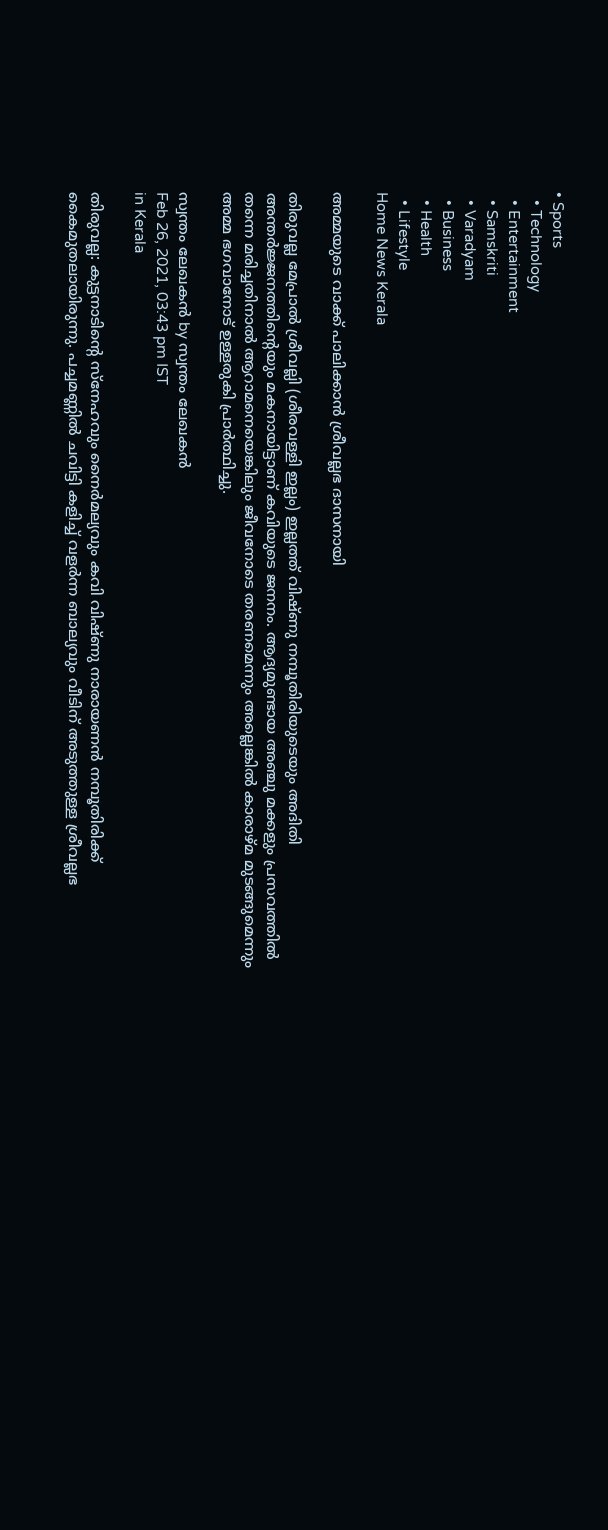• Sports
  • Technology
  • Entertainment
  • Samskriti
  • Varadyam
  • Business
  • Health
  • Lifestyle
Home News Kerala

അമ്മയുടെ വാക്ക് പാലിക്കാന്‍ ശ്രീവല്ലഭ ദാസനായി

തിരുവല്ല മേപ്രാല്‍ ശ്രീവല്ലി (ശീരവള്ളി ഇല്ലം) ഇല്ലത്ത് വിഷ്ണു നമ്പൂതിരിയുടെയും അദിതി അന്തര്‍ജ്ജനത്തിന്റെയും മകനായിട്ടാണ് കവിയുടെ ജനനം. ആദ്യമുണ്ടായ അഞ്ചു മക്കളും പ്രസവത്തില്‍ തന്നെ മരിച്ചതിനാല്‍ ആറാമനെയെങ്കിലും ജീവനോടെ തരണമെന്നും അല്ലെങ്കില്‍ കാരാഴ്മ മുടങ്ങുമെന്നും അമ്മ ഭഗവാനോട് ഉള്ളരുകി പ്രാര്‍ത്ഥിച്ചു.

സ്വന്തം ലേഖകന്‍ by സ്വന്തം ലേഖകന്‍
Feb 26, 2021, 03:43 pm IST
in Kerala

തിരുവല്ല: കുട്ടനാടിന്റെ സ്‌നേഹവും നൈര്‍മല്യവും കവി വിഷ്ണു നാരായണന്‍ നമ്പൂതിരിക്ക് കൈമുതലായിരുന്നു. പച്ചമണ്ണില്‍ ചവിട്ടി കളിച്ച് വളര്‍ന്ന ബാല്യവും വീടിന് അടുത്തുള്ള ശ്രീവല്ലഭ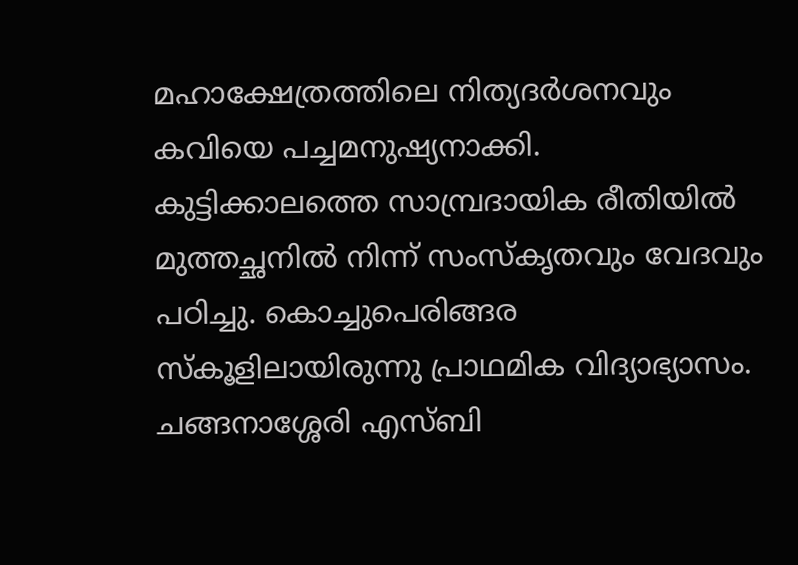മഹാക്ഷേത്രത്തിലെ നിത്യദര്‍ശനവും കവിയെ പച്ചമനുഷ്യനാക്കി. കുട്ടിക്കാലത്തെ സാമ്പ്രദായിക രീതിയില്‍ മുത്തച്ഛനില്‍ നിന്ന് സംസ്‌കൃതവും വേദവും പഠിച്ചു. കൊച്ചുപെരിങ്ങര സ്‌കൂളിലായിരുന്നു പ്രാഥമിക വിദ്യാഭ്യാസം. ചങ്ങനാശ്ശേരി എസ്ബി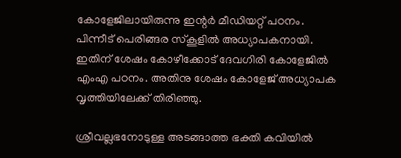കോളേജിലായിരുന്നു ഇന്റര്‍ മീഡിയറ്റ് പഠനം. പിന്നീട് പെരിങ്ങര സ്‌കൂളില്‍ അധ്യാപകനായി. ഇതിന് ശേഷം കോഴീക്കോട് ദേവഗിരി കോളേജില്‍ എംഎ പഠനം. അതിനു ശേഷം കോളേജ് അധ്യാപക വൃത്തിയിലേക്ക് തിരിഞ്ഞു.

ശ്രീവല്ലഭനോടുള്ള അടങ്ങാത്ത ഭക്തി കവിയില്‍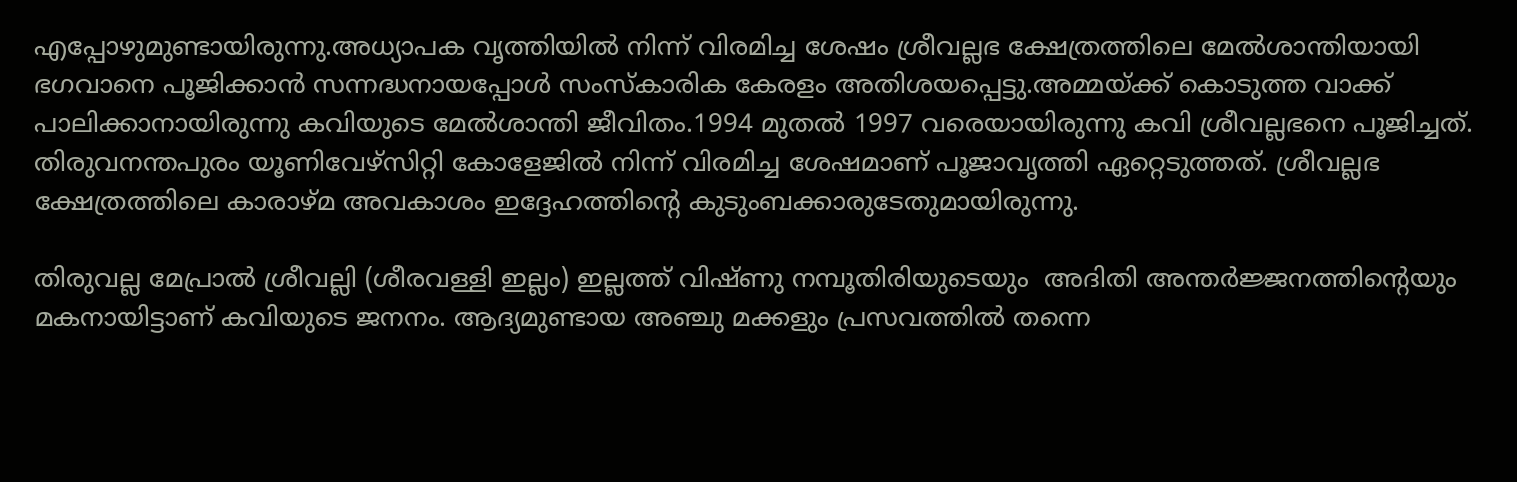എപ്പോഴുമുണ്ടായിരുന്നു.അധ്യാപക വൃത്തിയില്‍ നിന്ന് വിരമിച്ച ശേഷം ശ്രീവല്ലഭ ക്ഷേത്രത്തിലെ മേല്‍ശാന്തിയായി ഭഗവാനെ പൂജിക്കാന്‍ സന്നദ്ധനായപ്പോള്‍ സംസ്‌കാരിക കേരളം അതിശയപ്പെട്ടു.അമ്മയ്‌ക്ക് കൊടുത്ത വാക്ക് പാലിക്കാനായിരുന്നു കവിയുടെ മേല്‍ശാന്തി ജീവിതം.1994 മുതല്‍ 1997 വരെയായിരുന്നു കവി ശ്രീവല്ലഭനെ പൂജിച്ചത്. തിരുവനന്തപുരം യൂണിവേഴ്‌സിറ്റി കോളേജില്‍ നിന്ന് വിരമിച്ച ശേഷമാണ് പൂജാവൃത്തി ഏറ്റെടുത്തത്. ശ്രീവല്ലഭ ക്ഷേത്രത്തിലെ കാരാഴ്മ അവകാശം ഇദ്ദേഹത്തിന്റെ കുടുംബക്കാരുടേതുമായിരുന്നു.

തിരുവല്ല മേപ്രാല്‍ ശ്രീവല്ലി (ശീരവള്ളി ഇല്ലം) ഇല്ലത്ത് വിഷ്ണു നമ്പൂതിരിയുടെയും  അദിതി അന്തര്‍ജ്ജനത്തിന്റെയും മകനായിട്ടാണ് കവിയുടെ ജനനം. ആദ്യമുണ്ടായ അഞ്ചു മക്കളും പ്രസവത്തില്‍ തന്നെ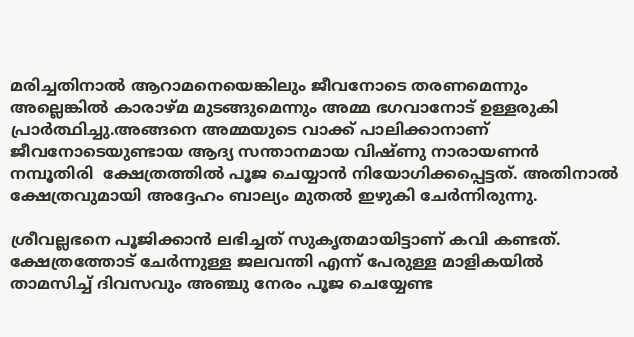മരിച്ചതിനാല്‍ ആറാമനെയെങ്കിലും ജീവനോടെ തരണമെന്നും അല്ലെങ്കില്‍ കാരാഴ്മ മുടങ്ങുമെന്നും അമ്മ ഭഗവാനോട് ഉള്ളരുകി പ്രാര്‍ത്ഥിച്ചു.അങ്ങനെ അമ്മയുടെ വാക്ക് പാലിക്കാനാണ് ജീവനോടെയുണ്ടായ ആദ്യ സന്താനമായ വിഷ്ണു നാരായണന്‍ നമ്പൂതിരി  ക്ഷേത്രത്തില്‍ പൂജ ചെയ്യാന്‍ നിയോഗിക്കപ്പെട്ടത്. അതിനാല്‍ ക്ഷേത്രവുമായി അദ്ദേഹം ബാല്യം മുതല്‍ ഇഴുകി ചേര്‍ന്നിരുന്നു.

ശ്രീവല്ലഭനെ പൂജിക്കാന്‍ ലഭിച്ചത് സുകൃതമായിട്ടാണ് കവി കണ്ടത്. ക്ഷേത്രത്തോട് ചേര്‍ന്നുള്ള ജലവന്തി എന്ന് പേരുള്ള മാളികയില്‍ താമസിച്ച് ദിവസവും അഞ്ചു നേരം പൂജ ചെയ്യേണ്ട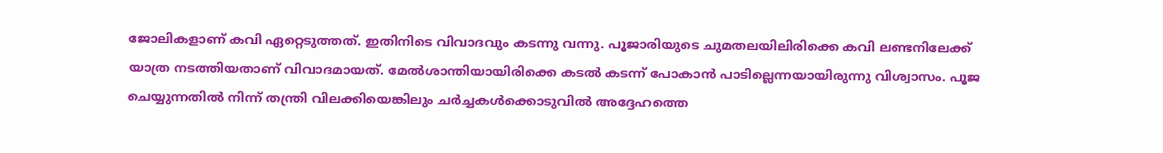ജോലികളാണ് കവി ഏറ്റെടുത്തത്. ഇതിനിടെ വിവാദവും കടന്നു വന്നു. പൂജാരിയുടെ ചുമതലയിലിരിക്കെ കവി ലണ്ടനിലേക്ക് യാത്ര നടത്തിയതാണ് വിവാദമായത്. മേല്‍ശാന്തിയായിരിക്കെ കടല്‍ കടന്ന് പോകാന്‍ പാടില്ലെന്നയായിരുന്നു വിശ്വാസം. പൂജ ചെയ്യുന്നതില്‍ നിന്ന് തന്ത്രി വിലക്കിയെങ്കിലും ചര്‍ച്ചകള്‍ക്കൊടുവില്‍ അദ്ദേഹത്തെ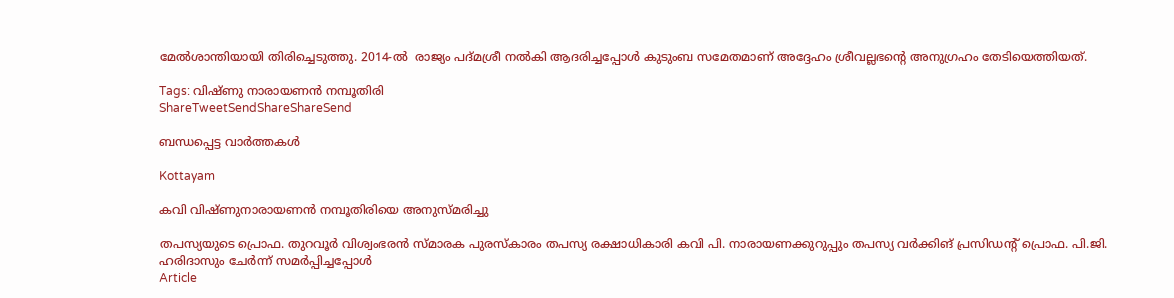മേല്‍ശാന്തിയായി തിരിച്ചെടുത്തു. 2014-ല്‍  രാജ്യം പദ്മശ്രീ നല്‍കി ആദരിച്ചപ്പോള്‍ കുടുംബ സമേതമാണ് അദ്ദേഹം ശ്രീവല്ലഭന്റെ അനുഗ്രഹം തേടിയെത്തിയത്.

Tags: വിഷ്ണു നാരായണന്‍ നമ്പൂതിരി
ShareTweetSendShareShareSend

ബന്ധപ്പെട്ട വാര്‍ത്തകള്‍

Kottayam

കവി വിഷ്ണുനാരായണന്‍ നമ്പൂതിരിയെ അനുസ്മരിച്ചു

തപസ്യയുടെ പ്രൊഫ. തുറവൂര്‍ വിശ്വംഭരന്‍ സ്മാരക പുരസ്‌കാരം തപസ്യ രക്ഷാധികാരി കവി പി. നാരായണക്കുറുപ്പും തപസ്യ വര്‍ക്കിങ് പ്രസിഡന്റ് പ്രൊഫ. പി.ജി. ഹരിദാസും ചേര്‍ന്ന് സമര്‍പ്പിച്ചപ്പോള്‍
Article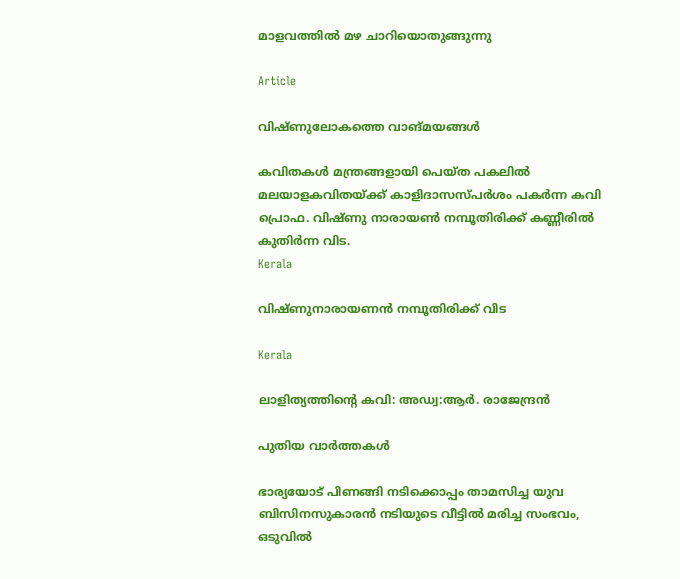മാളവത്തില്‍ മഴ ചാറിയൊതുങ്ങുന്നു

Article

വിഷ്ണുലോകത്തെ വാങ്മയങ്ങള്‍

കവിതകള്‍ മന്ത്രങ്ങളായി പെയ്ത പകലില്‍ മലയാളകവിതയ്ക്ക് കാളിദാസസ്പര്‍ശം പകര്‍ന്ന കവി പ്രൊഫ. വിഷ്ണു നാരായണ്‍ നമ്പൂതിരിക്ക് കണ്ണീരില്‍ കുതിര്‍ന്ന വിട.
Kerala

വിഷ്ണുനാരായണന്‍ നമ്പൂതിരിക്ക് വിട

Kerala

ലാളിത്യത്തിന്റെ കവി: അഡ്വ:ആര്‍. രാജേന്ദ്രന്‍

പുതിയ വാര്‍ത്തകള്‍

ഭാര്യയോട് പിണങ്ങി നടിക്കൊപ്പം താമസിച്ച യുവ ബിസിനസുകാരൻ നടിയുടെ വീട്ടിൽ മരിച്ച സംഭവം, ഒടുവിൽ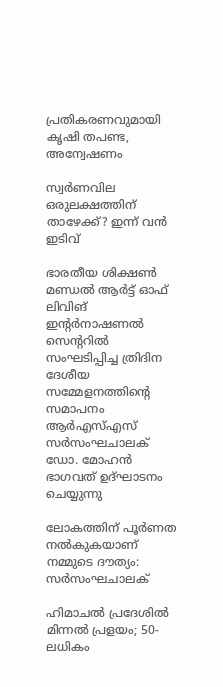പ്രതികരണവുമായി കൃഷി തപണ്ട, അന്വേഷണം

സ്വർണവില ഒരുലക്ഷത്തിന് താഴേക്ക്? ഇന്ന് വൻ ഇടിവ്

ഭാരതീയ ശിക്ഷണ്‍ മണ്ഡല്‍ ആര്‍ട്ട് ഓഫ് ലിവിങ് ഇന്റര്‍നാഷണല്‍ സെന്ററില്‍ സംഘടിപ്പിച്ച ത്രിദിന ദേശീയ സമ്മേളനത്തിന്റെ സമാപനം ആര്‍എസ്എസ് സര്‍സംഘചാലക് ഡോ. മോഹന്‍ ഭാഗവത് ഉദ്ഘാടനം ചെയ്യുന്നു

ലോകത്തിന് പൂര്‍ണത നല്‍കുകയാണ് നമ്മുടെ ദൗത്യം: സര്‍സംഘചാലക്‌

ഹിമാചൽ പ്രദേശിൽ മിന്നൽ പ്രളയം; 50-ലധികം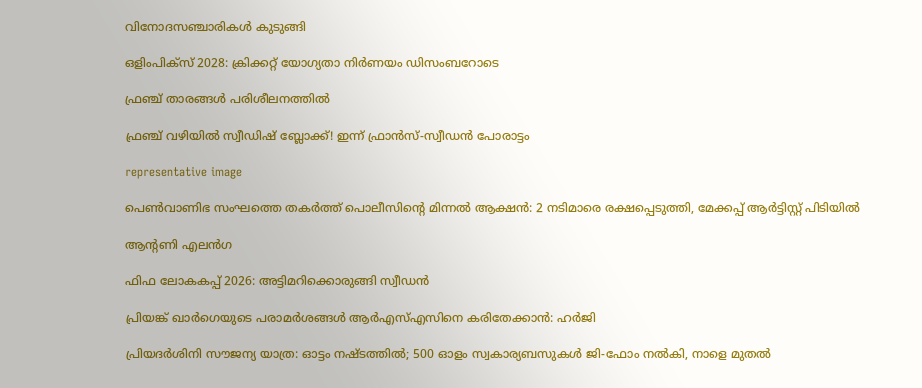വിനോദസഞ്ചാരികൾ കുടുങ്ങി

ഒളിംപിക്‌സ് 2028: ക്രിക്കറ്റ് യോഗ്യതാ നിര്‍ണയം ഡിസംബറോടെ

ഫ്രഞ്ച് താരങ്ങള്‍ പരിശീലനത്തില്‍

ഫ്രഞ്ച് വഴിയില്‍ സ്വീഡിഷ് ബ്ലോക്ക്! ഇന്ന് ഫ്രാന്‍സ്-സ്വീഡന്‍ പോരാട്ടം

representative image

പെൺവാണിഭ സംഘത്തെ തകർത്ത് പൊലീസിന്റെ മിന്നൽ ആക്ഷൻ: 2 നടിമാരെ രക്ഷപ്പെടുത്തി, മേക്കപ്പ് ആർട്ടിസ്റ്റ് പിടിയിൽ

ആന്റണി എലന്‍ഗ

ഫിഫ ലോകകപ്പ് 2026: അട്ടിമറിക്കൊരുങ്ങി സ്വീഡന്‍

പ്രിയങ്ക് ഖാര്‍ഗെയുടെ പരാമര്‍ശങ്ങള്‍ ആര്‍എസ്എസിനെ കരിതേക്കാന്‍: ഹര്‍ജി

പ്രിയദർശിനി സൗജന്യ യാത്ര: ഓട്ടം നഷ്ടത്തില്‍; 500 ഓളം സ്വകാര്യബസുകൾ ജി-ഫോം നൽകി, നാളെ മുതൽ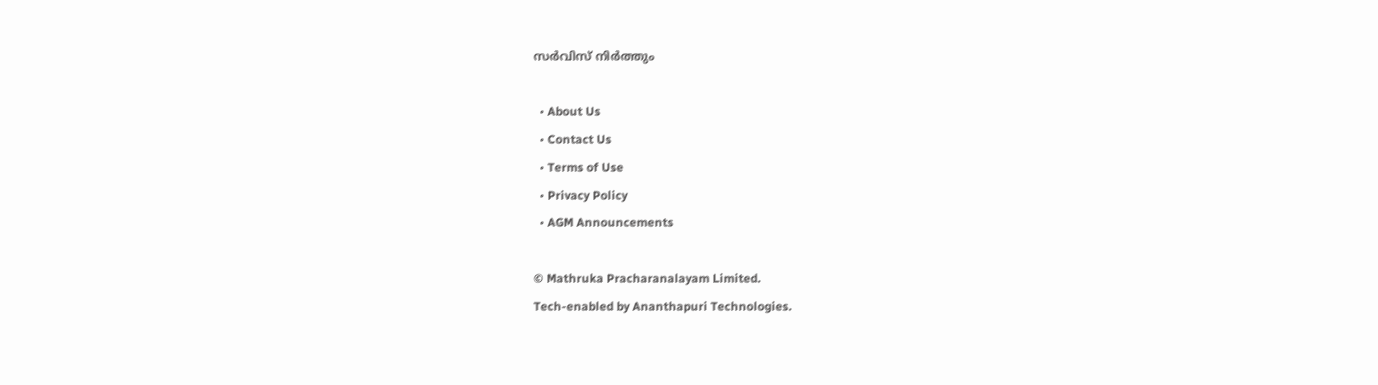സർവിസ് നിർത്തും

  • About Us
  • Contact Us
  • Terms of Use
  • Privacy Policy
  • AGM Announcements

© Mathruka Pracharanalayam Limited.
Tech-enabled by Ananthapuri Technologies.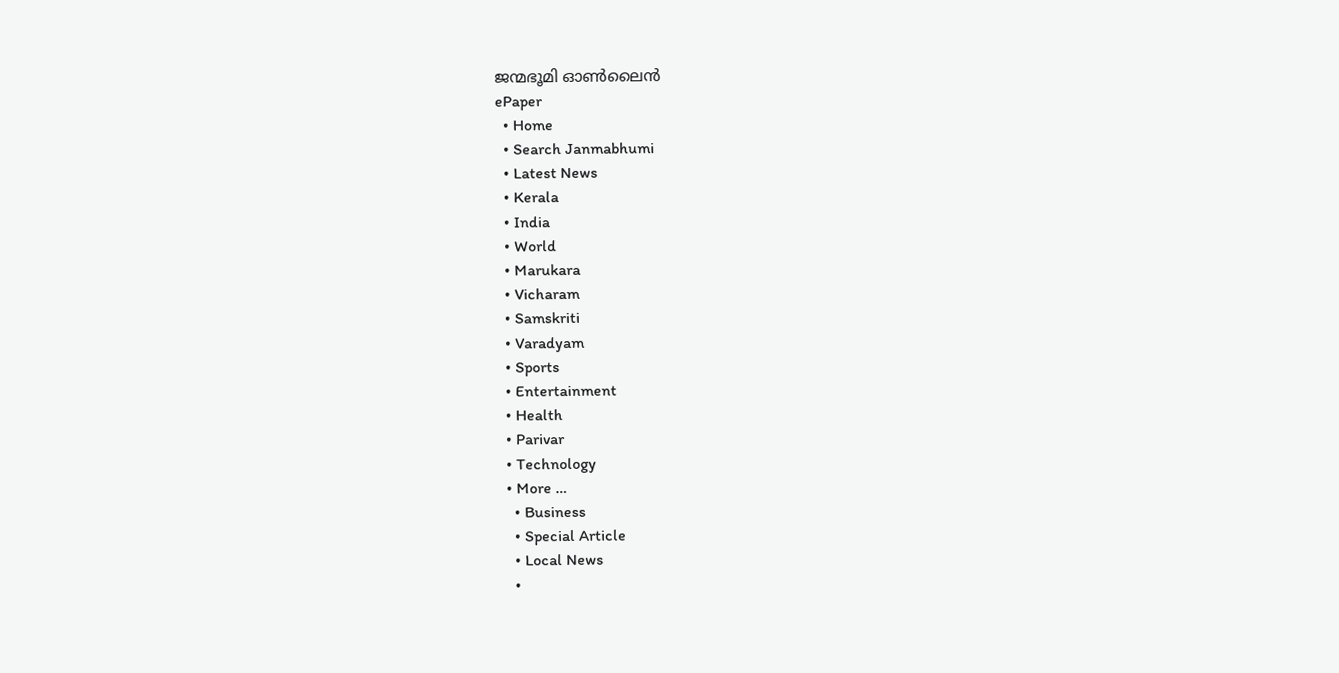ജന്മഭൂമി ഓണ്‍ലൈന്‍
ePaper
  • Home
  • Search Janmabhumi
  • Latest News
  • Kerala
  • India
  • World
  • Marukara
  • Vicharam
  • Samskriti
  • Varadyam
  • Sports
  • Entertainment
  • Health
  • Parivar
  • Technology
  • More …
    • Business
    • Special Article
    • Local News
    •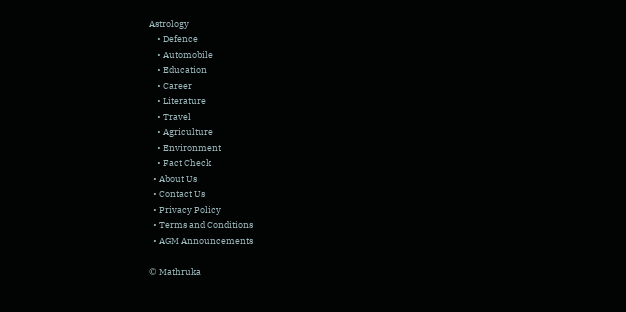Astrology
    • Defence
    • Automobile
    • Education
    • Career
    • Literature
    • Travel
    • Agriculture
    • Environment
    • Fact Check
  • About Us
  • Contact Us
  • Privacy Policy
  • Terms and Conditions
  • AGM Announcements

© Mathruka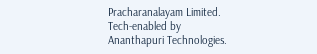Pracharanalayam Limited.
Tech-enabled by Ananthapuri Technologies.